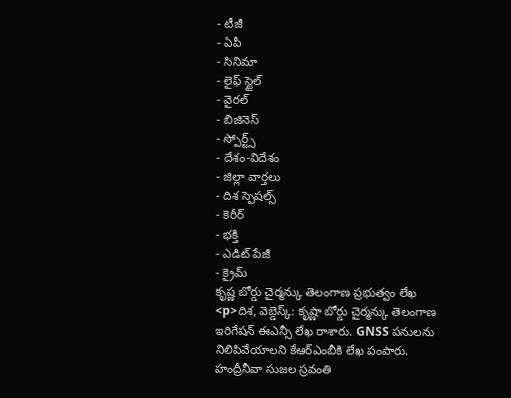- టీజీ
- ఏపీ
- సినిమా
- లైఫ్ స్టైల్
- వైరల్
- బిజినెస్
- స్పోర్ట్స్
- దేశం-విదేశం
- జిల్లా వార్తలు
- దిశ స్పెషల్స్
- కెరీర్
- భక్తి
- ఎడిట్ పేజీ
- క్రైమ్
కృష్ణ బోర్డు చైర్మన్కు తెలంగాణ ప్రభుత్వం లేఖ
<p>దిశ, వెబ్డెస్క్: కృష్ణా బోర్డు చైర్మన్కు తెలంగాణ ఇరిగేషన్ ఈఎన్సీ లేఖ రాశారు. GNSS పనులను నిలిపివేయాలని కేఆర్ఎంబీకి లేఖ పంపారు. హంద్రీనీవా సుజల స్రవంతి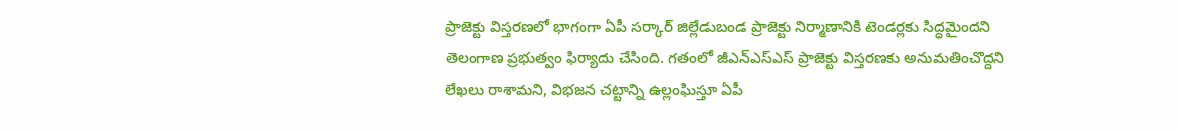ప్రాజెక్టు విస్తరణలో భాగంగా ఏపీ సర్కార్ జిల్లేడుబండ ప్రాజెక్టు నిర్మాణానికి టెండర్లకు సిద్ధమైందని తెలంగాణ ప్రభుత్వం ఫిర్యాదు చేసింది. గతంలో జీఎన్ఎస్ఎస్ ప్రాజెక్టు విస్తరణకు అనుమతించొద్దని లేఖలు రాశామని, విభజన చట్టాన్ని ఉల్లంఘిస్తూ ఏపీ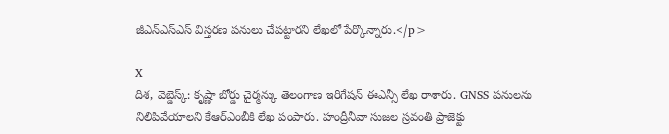జీఎన్ఎస్ఎస్ విస్తరణ పనులు చేపట్టారని లేఖలో పేర్కొన్నారు.</p>

X
దిశ, వెబ్డెస్క్: కృష్ణా బోర్డు చైర్మన్కు తెలంగాణ ఇరిగేషన్ ఈఎన్సీ లేఖ రాశారు. GNSS పనులను నిలిపివేయాలని కేఆర్ఎంబీకి లేఖ పంపారు. హంద్రీనీవా సుజల స్రవంతి ప్రాజెక్టు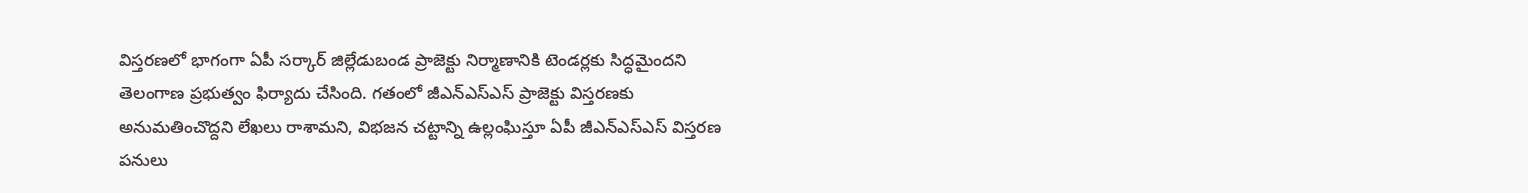విస్తరణలో భాగంగా ఏపీ సర్కార్ జిల్లేడుబండ ప్రాజెక్టు నిర్మాణానికి టెండర్లకు సిద్ధమైందని తెలంగాణ ప్రభుత్వం ఫిర్యాదు చేసింది. గతంలో జీఎన్ఎస్ఎస్ ప్రాజెక్టు విస్తరణకు అనుమతించొద్దని లేఖలు రాశామని, విభజన చట్టాన్ని ఉల్లంఘిస్తూ ఏపీ జీఎన్ఎస్ఎస్ విస్తరణ పనులు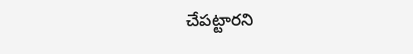చేపట్టారని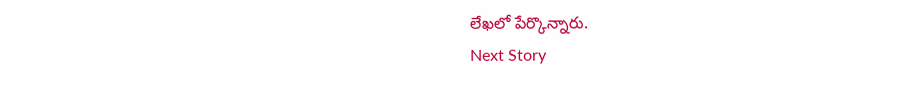లేఖలో పేర్కొన్నారు.
Next Story